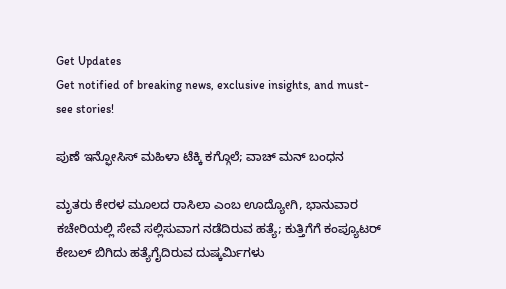Get Updates
Get notified of breaking news, exclusive insights, and must-see stories!

ಪುಣೆ ಇನ್ಫೋಸಿಸ್ ಮಹಿಳಾ ಟೆಕ್ಕಿ ಕಗ್ಗೊಲೆ; ವಾಚ್ ಮನ್ ಬಂಧನ

ಮೃತರು ಕೇರಳ ಮೂಲದ ರಾಸಿಲಾ ಎಂಬ ಊದ್ಯೋಗಿ, ಭಾನುವಾರ ಕಚೇರಿಯಲ್ಲಿ ಸೇವೆ ಸಲ್ಲಿಸುವಾಗ ನಡೆದಿರುವ ಹತ್ಯೆ; ಕುತ್ತಿಗೆಗೆ ಕಂಪ್ಯೂಟರ್ ಕೇಬಲ್ ಬಿಗಿದು ಹತ್ಯೆಗೈದಿರುವ ದುಷ್ಕರ್ಮಿಗಳು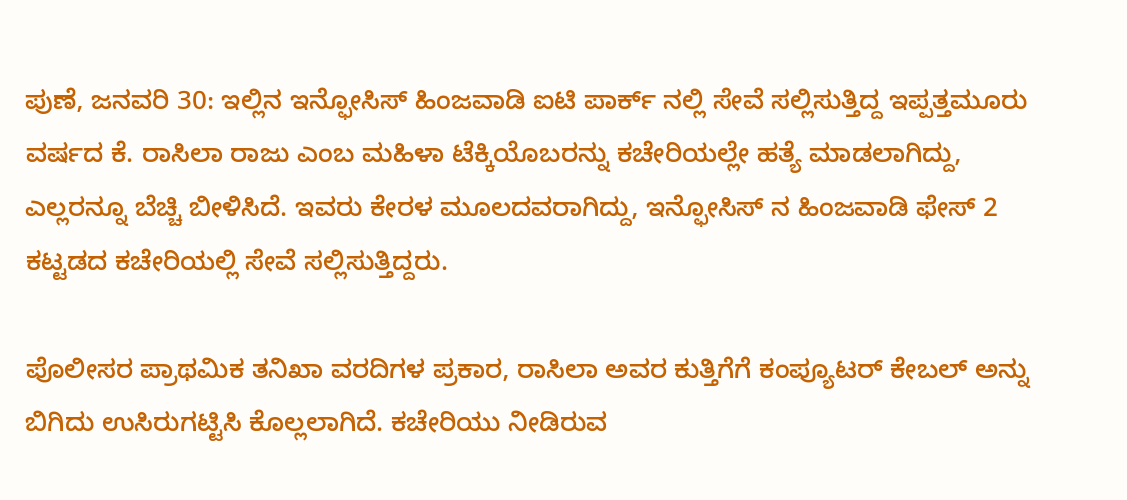ಪುಣೆ, ಜನವರಿ 30: ಇಲ್ಲಿನ ಇನ್ಫೋಸಿಸ್ ಹಿಂಜವಾಡಿ ಐಟಿ ಪಾರ್ಕ್ ನಲ್ಲಿ ಸೇವೆ ಸಲ್ಲಿಸುತ್ತಿದ್ದ ಇಪ್ಪತ್ತಮೂರು ವರ್ಷದ ಕೆ. ರಾಸಿಲಾ ರಾಜು ಎಂಬ ಮಹಿಳಾ ಟೆಕ್ಕಿಯೊಬರನ್ನು ಕಚೇರಿಯಲ್ಲೇ ಹತ್ಯೆ ಮಾಡಲಾಗಿದ್ದು, ಎಲ್ಲರನ್ನೂ ಬೆಚ್ಚಿ ಬೀಳಿಸಿದೆ. ಇವರು ಕೇರಳ ಮೂಲದವರಾಗಿದ್ದು, ಇನ್ಫೋಸಿಸ್ ನ ಹಿಂಜವಾಡಿ ಫೇಸ್ 2 ಕಟ್ಟಡದ ಕಚೇರಿಯಲ್ಲಿ ಸೇವೆ ಸಲ್ಲಿಸುತ್ತಿದ್ದರು.

ಪೊಲೀಸರ ಪ್ರಾಥಮಿಕ ತನಿಖಾ ವರದಿಗಳ ಪ್ರಕಾರ, ರಾಸಿಲಾ ಅವರ ಕುತ್ತಿಗೆಗೆ ಕಂಪ್ಯೂಟರ್ ಕೇಬಲ್ ಅನ್ನು ಬಿಗಿದು ಉಸಿರುಗಟ್ಟಿಸಿ ಕೊಲ್ಲಲಾಗಿದೆ. ಕಚೇರಿಯು ನೀಡಿರುವ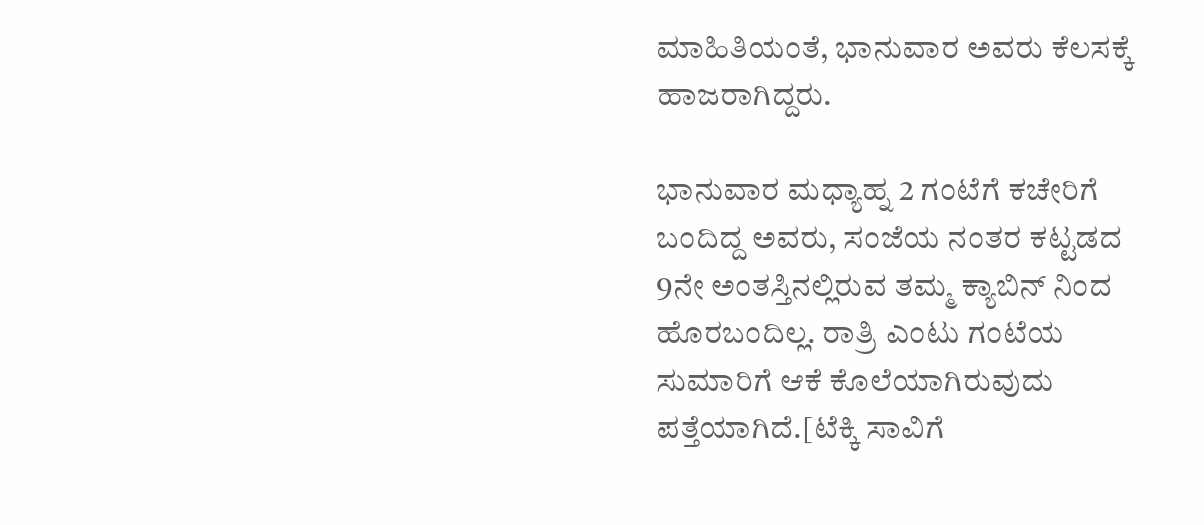ಮಾಹಿತಿಯಂತೆ, ಭಾನುವಾರ ಅವರು ಕೆಲಸಕ್ಕೆ ಹಾಜರಾಗಿದ್ದರು.

ಭಾನುವಾರ ಮಧ್ಯಾಹ್ನ 2 ಗಂಟೆಗೆ ಕಚೇರಿಗೆ ಬಂದಿದ್ದ ಅವರು, ಸಂಜೆಯ ನಂತರ ಕಟ್ಟಡದ 9ನೇ ಅಂತಸ್ತಿನಲ್ಲಿರುವ ತಮ್ಮ ಕ್ಯಾಬಿನ್ ನಿಂದ ಹೊರಬಂದಿಲ್ಲ. ರಾತ್ರಿ ಎಂಟು ಗಂಟೆಯ ಸುಮಾರಿಗೆ ಆಕೆ ಕೊಲೆಯಾಗಿರುವುದು ಪತ್ತೆಯಾಗಿದೆ.[ಟೆಕ್ಕಿ ಸಾವಿಗೆ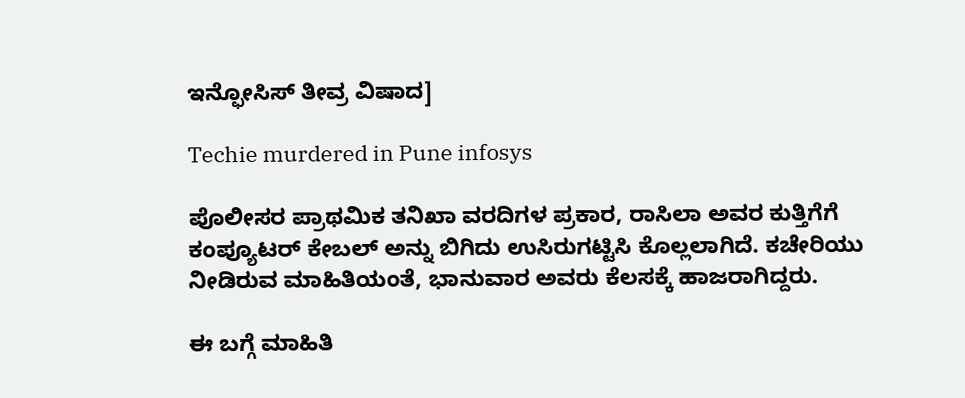ಇನ್ಫೋಸಿಸ್ ತೀವ್ರ ವಿಷಾದ]

Techie murdered in Pune infosys

ಪೊಲೀಸರ ಪ್ರಾಥಮಿಕ ತನಿಖಾ ವರದಿಗಳ ಪ್ರಕಾರ, ರಾಸಿಲಾ ಅವರ ಕುತ್ತಿಗೆಗೆ ಕಂಪ್ಯೂಟರ್ ಕೇಬಲ್ ಅನ್ನು ಬಿಗಿದು ಉಸಿರುಗಟ್ಟಿಸಿ ಕೊಲ್ಲಲಾಗಿದೆ. ಕಚೇರಿಯು ನೀಡಿರುವ ಮಾಹಿತಿಯಂತೆ, ಭಾನುವಾರ ಅವರು ಕೆಲಸಕ್ಕೆ ಹಾಜರಾಗಿದ್ದರು.

ಈ ಬಗ್ಗೆ ಮಾಹಿತಿ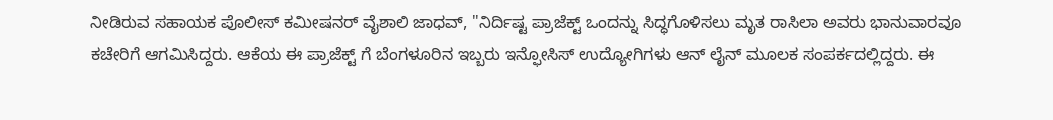ನೀಡಿರುವ ಸಹಾಯಕ ಪೊಲೀಸ್ ಕಮೀಷನರ್ ವೈಶಾಲಿ ಜಾಧವ್, ''ನಿರ್ದಿಷ್ಟ ಪ್ರಾಜೆಕ್ಟ್ ಒಂದನ್ನು ಸಿದ್ಧಗೊಳಿಸಲು ಮೃತ ರಾಸಿಲಾ ಅವರು ಭಾನುವಾರವೂ ಕಚೇರಿಗೆ ಆಗಮಿಸಿದ್ದರು. ಆಕೆಯ ಈ ಪ್ರಾಜೆಕ್ಟ್ ಗೆ ಬೆಂಗಳೂರಿನ ಇಬ್ಬರು ಇನ್ಫೋಸಿಸ್ ಉದ್ಯೋಗಿಗಳು ಆನ್ ಲೈನ್ ಮೂಲಕ ಸಂಪರ್ಕದಲ್ಲಿದ್ದರು. ಈ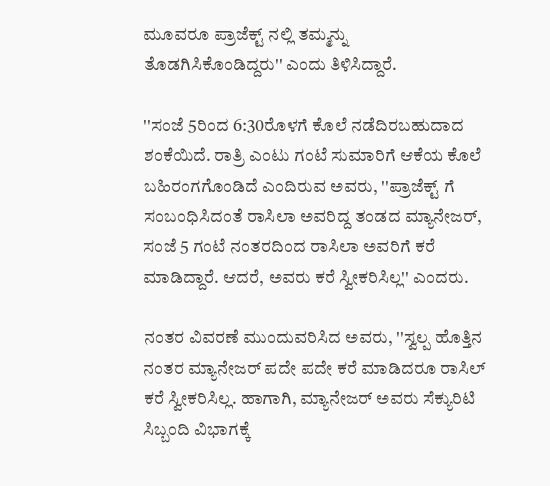ಮೂವರೂ ಪ್ರಾಜೆಕ್ಟ್ ನಲ್ಲಿ ತಮ್ಮನ್ನು ತೊಡಗಿಸಿಕೊಂಡಿದ್ದರು'' ಎಂದು ತಿಳಿಸಿದ್ದಾರೆ.

''ಸಂಜೆ 5ರಿಂದ 6:30ರೊಳಗೆ ಕೊಲೆ ನಡೆದಿರಬಹುದಾದ ಶಂಕೆಯಿದೆ. ರಾತ್ರಿ ಎಂಟು ಗಂಟೆ ಸುಮಾರಿಗೆ ಆಕೆಯ ಕೊಲೆ ಬಹಿರಂಗಗೊಂಡಿದೆ ಎಂದಿರುವ ಅವರು, ''ಪ್ರಾಜೆಕ್ಟ್ ಗೆ ಸಂಬಂಧಿಸಿದಂತೆ ರಾಸಿಲಾ ಅವರಿದ್ದ ತಂಡದ ಮ್ಯಾನೇಜರ್, ಸಂಜೆ 5 ಗಂಟೆ ನಂತರದಿಂದ ರಾಸಿಲಾ ಅವರಿಗೆ ಕರೆ ಮಾಡಿದ್ದಾರೆ. ಆದರೆ, ಅವರು ಕರೆ ಸ್ವೀಕರಿಸಿಲ್ಲ'' ಎಂದರು.

ನಂತರ ವಿವರಣೆ ಮುಂದುವರಿಸಿದ ಅವರು, ''ಸ್ವಲ್ಪ ಹೊತ್ತಿನ ನಂತರ ಮ್ಯಾನೇಜರ್ ಪದೇ ಪದೇ ಕರೆ ಮಾಡಿದರೂ ರಾಸಿಲ್ ಕರೆ ಸ್ವೀಕರಿಸಿಲ್ಲ. ಹಾಗಾಗಿ, ಮ್ಯಾನೇಜರ್ ಅವರು ಸೆಕ್ಯುರಿಟಿ ಸಿಬ್ಬಂದಿ ವಿಭಾಗಕ್ಕೆ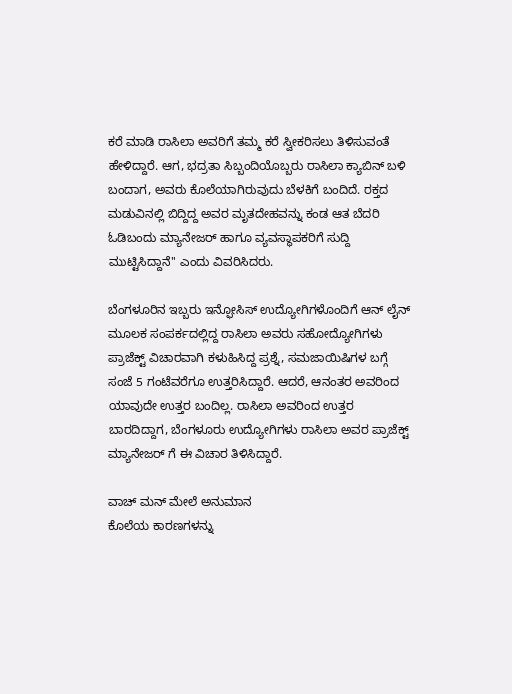ಕರೆ ಮಾಡಿ ರಾಸಿಲಾ ಅವರಿಗೆ ತಮ್ಮ ಕರೆ ಸ್ವೀಕರಿಸಲು ತಿಳಿಸುವಂತೆ ಹೇಳಿದ್ದಾರೆ. ಆಗ, ಭದ್ರತಾ ಸಿಬ್ಬಂದಿಯೊಬ್ಬರು ರಾಸಿಲಾ ಕ್ಯಾಬಿನ್ ಬಳಿ ಬಂದಾಗ, ಅವರು ಕೊಲೆಯಾಗಿರುವುದು ಬೆಳಕಿಗೆ ಬಂದಿದೆ. ರಕ್ತದ ಮಡುವಿನಲ್ಲಿ ಬಿದ್ದಿದ್ದ ಅವರ ಮೃತದೇಹವನ್ನು ಕಂಡ ಆತ ಬೆದರಿ ಓಡಿಬಂದು ಮ್ಯಾನೇಜರ್ ಹಾಗೂ ವ್ಯವಸ್ಥಾಪಕರಿಗೆ ಸುದ್ದಿ ಮುಟ್ಟಿಸಿದ್ದಾನೆ'' ಎಂದು ವಿವರಿಸಿದರು.

ಬೆಂಗಳೂರಿನ ಇಬ್ಬರು ಇನ್ಫೋಸಿಸ್ ಉದ್ಯೋಗಿಗಳೊಂದಿಗೆ ಆನ್ ಲೈನ್ ಮೂಲಕ ಸಂಪರ್ಕದಲ್ಲಿದ್ದ ರಾಸಿಲಾ ಅವರು ಸಹೋದ್ಯೋಗಿಗಳು ಪ್ರಾಜೆಕ್ಟ್ ವಿಚಾರವಾಗಿ ಕಳುಹಿಸಿದ್ದ ಪ್ರಶ್ನೆ, ಸಮಜಾಯಿಷಿಗಳ ಬಗ್ಗೆ ಸಂಜೆ 5 ಗಂಟೆವರೆಗೂ ಉತ್ತರಿಸಿದ್ದಾರೆ. ಆದರೆ, ಆನಂತರ ಅವರಿಂದ ಯಾವುದೇ ಉತ್ತರ ಬಂದಿಲ್ಲ. ರಾಸಿಲಾ ಅವರಿಂದ ಉತ್ತರ ಬಾರದಿದ್ದಾಗ, ಬೆಂಗಳೂರು ಉದ್ಯೋಗಿಗಳು ರಾಸಿಲಾ ಅವರ ಪ್ರಾಜೆಕ್ಟ್ ಮ್ಯಾನೇಜರ್ ಗೆ ಈ ವಿಚಾರ ತಿಳಿಸಿದ್ದಾರೆ.

ವಾಚ್ ಮನ್ ಮೇಲೆ ಅನುಮಾನ
ಕೊಲೆಯ ಕಾರಣಗಳನ್ನು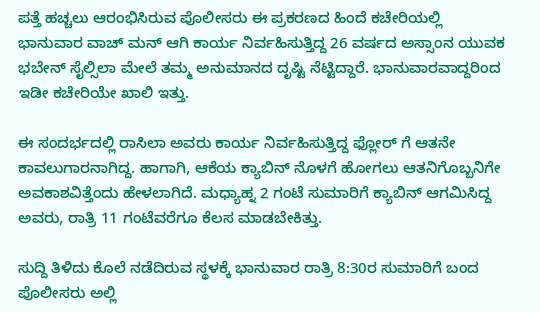ಪತ್ತೆ ಹಚ್ಚಲು ಆರಂಭಿಸಿರುವ ಪೊಲೀಸರು ಈ ಪ್ರಕರಣದ ಹಿಂದೆ ಕಚೇರಿಯಲ್ಲಿ ಭಾನುವಾರ ವಾಚ್ ಮನ್ ಆಗಿ ಕಾರ್ಯ ನಿರ್ವಹಿಸುತ್ತಿದ್ದ 26 ವರ್ಷದ ಅಸ್ಸಾಂನ ಯುವಕ ಭಬೇನ್ ಸೈಲ್ಸಿಲಾ ಮೇಲೆ ತಮ್ಮ ಅನುಮಾನದ ದೃಷ್ಟಿ ನೆಟ್ಟಿದ್ದಾರೆ. ಭಾನುವಾರವಾದ್ದರಿಂದ ಇಡೀ ಕಚೇರಿಯೇ ಖಾಲಿ ಇತ್ತು.

ಈ ಸಂದರ್ಭದಲ್ಲಿ ರಾಸಿಲಾ ಅವರು ಕಾರ್ಯ ನಿರ್ವಹಿಸುತ್ತಿದ್ದ ಫ್ಲೋರ್ ಗೆ ಆತನೇ ಕಾವಲುಗಾರನಾಗಿದ್ದ. ಹಾಗಾಗಿ, ಆಕೆಯ ಕ್ಯಾಬಿನ್ ನೊಳಗೆ ಹೋಗಲು ಆತನಿಗೊಬ್ಬನಿಗೇ ಅವಕಾಶವಿತ್ತೆಂದು ಹೇಳಲಾಗಿದೆ. ಮಧ್ಯಾಹ್ನ 2 ಗಂಟೆ ಸುಮಾರಿಗೆ ಕ್ಯಾಬಿನ್ ಆಗಮಿಸಿದ್ದ ಅವರು, ರಾತ್ರಿ 11 ಗಂಟೆವರೆಗೂ ಕೆಲಸ ಮಾಡಬೇಕಿತ್ತು.

ಸುದ್ದಿ ತಿಳಿದು ಕೊಲೆ ನಡೆದಿರುವ ಸ್ಥಳಕ್ಕೆ ಭಾನುವಾರ ರಾತ್ರಿ 8:30ರ ಸುಮಾರಿಗೆ ಬಂದ ಪೊಲೀಸರು ಅಲ್ಲಿ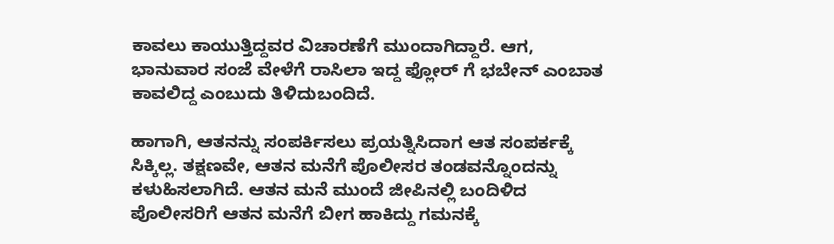ಕಾವಲು ಕಾಯುತ್ತಿದ್ದವರ ವಿಚಾರಣೆಗೆ ಮುಂದಾಗಿದ್ದಾರೆ. ಆಗ, ಭಾನುವಾರ ಸಂಜೆ ವೇಳೆಗೆ ರಾಸಿಲಾ ಇದ್ದ ಫ್ಲೋರ್ ಗೆ ಭಬೇನ್ ಎಂಬಾತ ಕಾವಲಿದ್ದ ಎಂಬುದು ತಿಳಿದುಬಂದಿದೆ.

ಹಾಗಾಗಿ, ಆತನನ್ನು ಸಂಪರ್ಕಿಸಲು ಪ್ರಯತ್ನಿಸಿದಾಗ ಆತ ಸಂಪರ್ಕಕ್ಕೆ ಸಿಕ್ಕಿಲ್ಲ. ತಕ್ಷಣವೇ, ಆತನ ಮನೆಗೆ ಪೊಲೀಸರ ತಂಡವನ್ನೊಂದನ್ನು ಕಳುಹಿಸಲಾಗಿದೆ. ಆತನ ಮನೆ ಮುಂದೆ ಜೀಪಿನಲ್ಲಿ ಬಂದಿಳಿದ ಪೊಲೀಸರಿಗೆ ಆತನ ಮನೆಗೆ ಬೀಗ ಹಾಕಿದ್ದು ಗಮನಕ್ಕೆ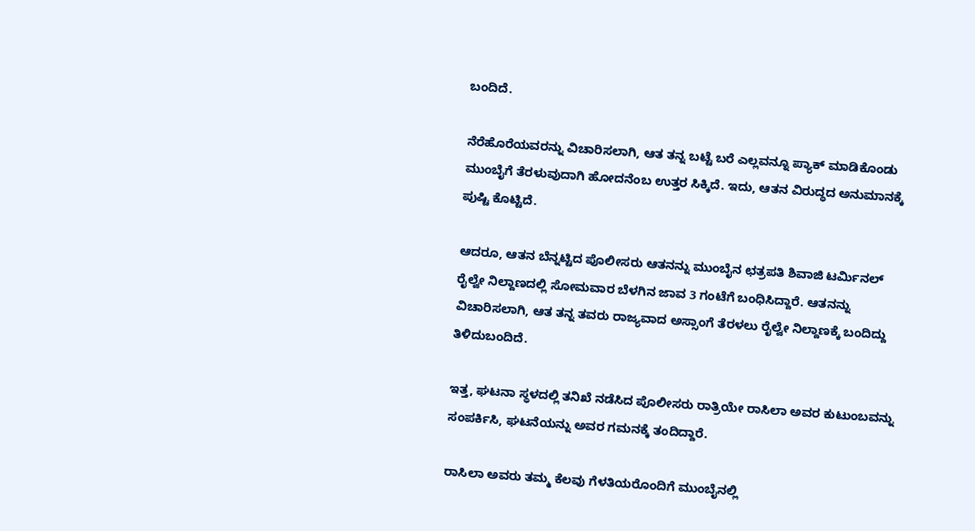ಬಂದಿದೆ.

ನೆರೆಹೊರೆಯವರನ್ನು ವಿಚಾರಿಸಲಾಗಿ, ಆತ ತನ್ನ ಬಟ್ಟೆ ಬರೆ ಎಲ್ಲವನ್ನೂ ಪ್ಯಾಕ್ ಮಾಡಿಕೊಂಡು ಮುಂಬೈಗೆ ತೆರಳುವುದಾಗಿ ಹೋದನೆಂಬ ಉತ್ತರ ಸಿಕ್ಕಿದೆ. ಇದು, ಆತನ ವಿರುದ್ಧದ ಅನುಮಾನಕ್ಕೆ ಪುಷ್ಟಿ ಕೊಟ್ಟಿದೆ.

ಆದರೂ, ಆತನ ಬೆನ್ನಟ್ಟಿದ ಪೊಲೀಸರು ಆತನನ್ನು ಮುಂಬೈನ ಛತ್ರಪತಿ ಶಿವಾಜಿ ಟರ್ಮಿನಲ್ ರೈಲ್ವೇ ನಿಲ್ದಾಣದಲ್ಲಿ ಸೋಮವಾರ ಬೆಳಗಿನ ಜಾವ 3 ಗಂಟೆಗೆ ಬಂಧಿಸಿದ್ದಾರೆ. ಆತನನ್ನು ವಿಚಾರಿಸಲಾಗಿ, ಆತ ತನ್ನ ತವರು ರಾಜ್ಯವಾದ ಅಸ್ಸಾಂಗೆ ತೆರಳಲು ರೈಲ್ವೇ ನಿಲ್ದಾಣಕ್ಕೆ ಬಂದಿದ್ದು ತಿಳಿದುಬಂದಿದೆ.

ಇತ್ತ, ಘಟನಾ ಸ್ಥಳದಲ್ಲಿ ತನಿಖೆ ನಡೆಸಿದ ಪೊಲೀಸರು ರಾತ್ರಿಯೇ ರಾಸಿಲಾ ಅವರ ಕುಟುಂಬವನ್ನು ಸಂಪರ್ಕಿಸಿ, ಘಟನೆಯನ್ನು ಅವರ ಗಮನಕ್ಕೆ ತಂದಿದ್ದಾರೆ.

ರಾಸಿಲಾ ಅವರು ತಮ್ಮ ಕೆಲವು ಗೆಳತಿಯರೊಂದಿಗೆ ಮುಂಬೈನಲ್ಲಿ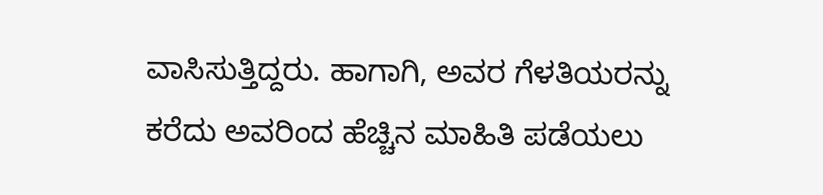ವಾಸಿಸುತ್ತಿದ್ದರು. ಹಾಗಾಗಿ, ಅವರ ಗೆಳತಿಯರನ್ನು ಕರೆದು ಅವರಿಂದ ಹೆಚ್ಚಿನ ಮಾಹಿತಿ ಪಡೆಯಲು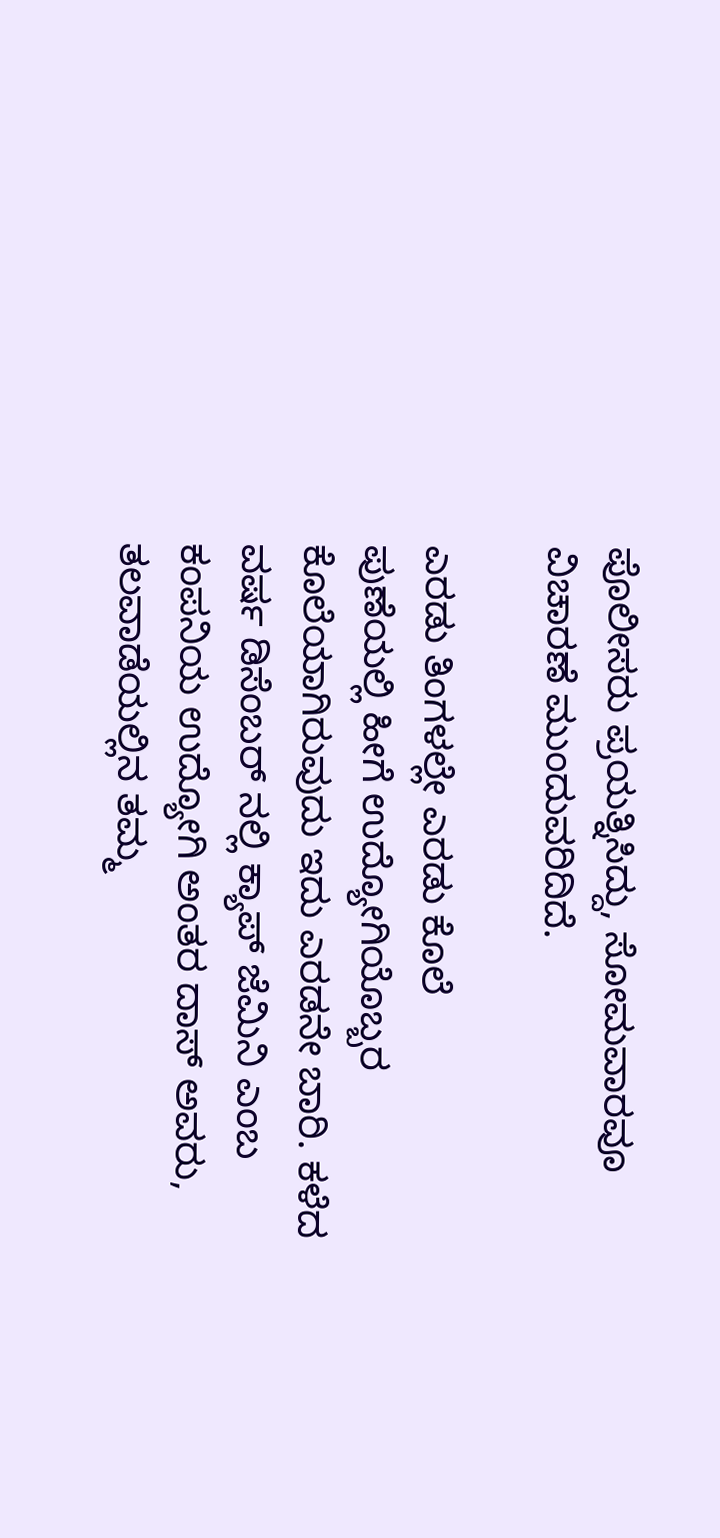ಪೊಲೀಸರು ಪ್ರಯತ್ನಿಸಿದ್ದು, ಸೋಮವಾರವೂ ವಿಚಾರಣೆ ಮುಂದುವರಿದಿದೆ.

ಎರಡು ತಿಂಗಳಲ್ಲೇ ಎರಡು ಕೊಲೆ
ಪುಣೆಯಲ್ಲಿ ಹೀಗೆ ಉದ್ಯೋಗಿಯೊಬ್ಬರ ಕೊಲೆಯಾಗಿರುವುದು ಇದು ಎರಡನೇ ಬಾರಿ. ಕಳೆದ ವರ್ಷ ಡಿಸೆಂಬರ್ ನಲ್ಲಿ ಕ್ಯಾಪ್ ಜೆಮಿನಿ ಎಂಬ ಕಂಪನಿಯ ಉದ್ಯೋಗಿ ಅಂತರ ದಾಸ್ ಅವರು, ತಲವಾಡೆಯಲ್ಲಿನ ತಮ್ಮ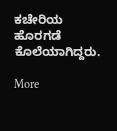ಕಚೇರಿಯ ಹೊರಗಡೆ ಕೊಲೆಯಾಗಿದ್ದರು.

More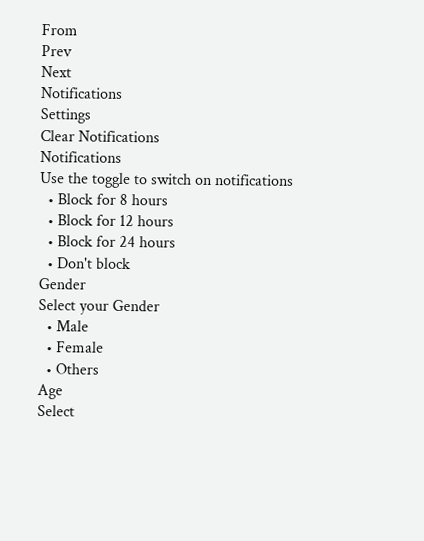From
Prev
Next
Notifications
Settings
Clear Notifications
Notifications
Use the toggle to switch on notifications
  • Block for 8 hours
  • Block for 12 hours
  • Block for 24 hours
  • Don't block
Gender
Select your Gender
  • Male
  • Female
  • Others
Age
Select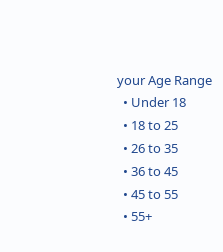your Age Range
  • Under 18
  • 18 to 25
  • 26 to 35
  • 36 to 45
  • 45 to 55
  • 55+